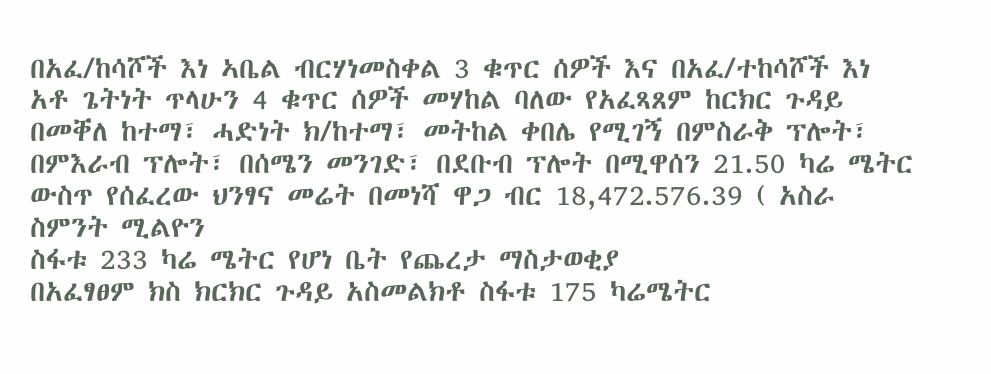በአፈ/ከሳሾች እነ ኣቤል ብርሃነመስቀል 3 ቁጥር ሰዎች እና በአፈ/ተከሳሾች እነ አቶ ጌትነት ጥላሁን 4 ቁጥር ሰዎች መሃከል ባለው የአፈጻጸም ከርክር ጉዳይ በመቐለ ከተማ፣ ሓድነት ክ/ከተማ፣ መትከል ቀበሌ የሚገኝ በምስራቅ ፕሎት፣ በምእራብ ፕሎት፣ በሰሜን መንገድ፣ በደቡብ ፕሎት በሚዋሰን 21.50 ካሬ ሜትር ውስጥ የሰፈረው ህንፃና መሬት በመነሻ ዋጋ ብር 18,472.576.39 ( አስራ ስምንት ሚልዮን
ስፋቱ 233 ካሬ ሜትር የሆነ ቤት የጨረታ ማስታወቂያ
በአፈፃፀም ክስ ክርክር ጉዳይ አስመልክቶ ስፋቱ 175 ካሬሜትር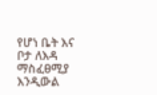የሆነ ቤት እና ቦታ ለእዳ ማስፈፀሚያ እንዲውል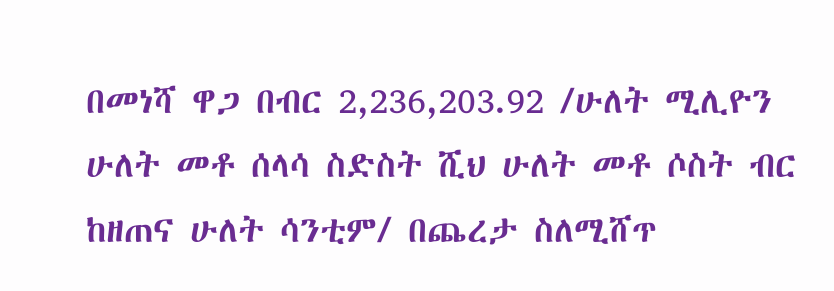በመነሻ ዋጋ በብር 2,236,203.92 /ሁለት ሚሊዮን ሁለት መቶ ሰላሳ ስድስት ሺህ ሁለት መቶ ሶስት ብር ከዘጠና ሁለት ሳንቲም/ በጨረታ ስለሚሸጥ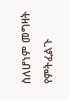ስለሆነም መግዛት የምትፈልጉ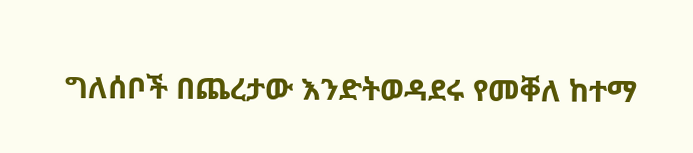ግለሰቦች በጨረታው እንድትወዳደሩ የመቐለ ከተማ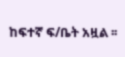ከፍተኛ ፍ/ቤት አዟል ፡፡